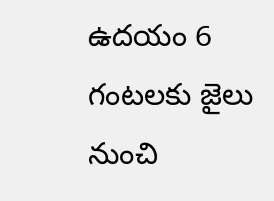ఉదయం 6 గంటలకు జైలు నుంచి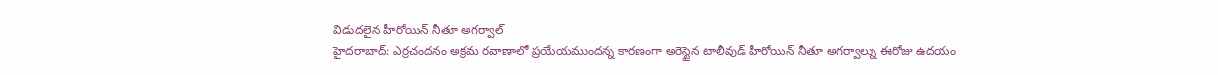విడుదలైన హీరోయిన్ నీతూ అగర్వాల్
హైదరాబాద్: ఎర్రచందనం అక్రమ రవాణాలో ప్రయేయముందన్న కారణంగా అరెస్టైన టాలీవుడ్ హీరోయిన్ నీతూ అగర్వాల్ను ఈరోజు ఉదయం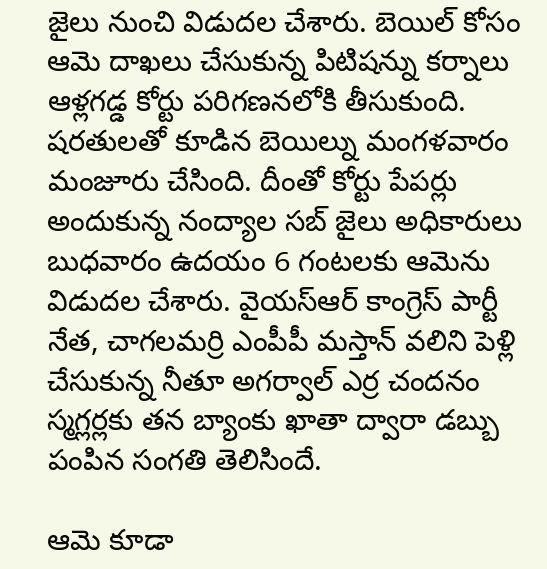జైలు నుంచి విడుదల చేశారు. బెయిల్ కోసం ఆమె దాఖలు చేసుకున్న పిటిషన్ను కర్నాలు ఆళ్లగడ్డ కోర్టు పరిగణనలోకి తీసుకుంది.
షరతులతో కూడిన బెయిల్ను మంగళవారం మంజూరు చేసింది. దీంతో కోర్టు పేపర్లు అందుకున్న నంద్యాల సబ్ జైలు అధికారులు బుధవారం ఉదయం 6 గంటలకు ఆమెను విడుదల చేశారు. వైయస్ఆర్ కాంగ్రెస్ పార్టీ నేత, చాగలమర్రి ఎంపీపీ మస్తాన్ వలిని పెళ్లి చేసుకున్న నీతూ అగర్వాల్ ఎర్ర చందనం స్మగ్లర్లకు తన బ్యాంకు ఖాతా ద్వారా డబ్బు పంపిన సంగతి తెలిసిందే.

ఆమె కూడా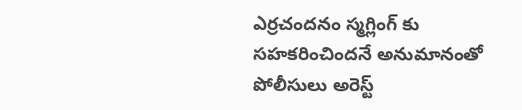ఎర్రచందనం స్మగ్లింగ్ కు సహకరించిందనే అనుమానంతో పోలీసులు అరెస్ట్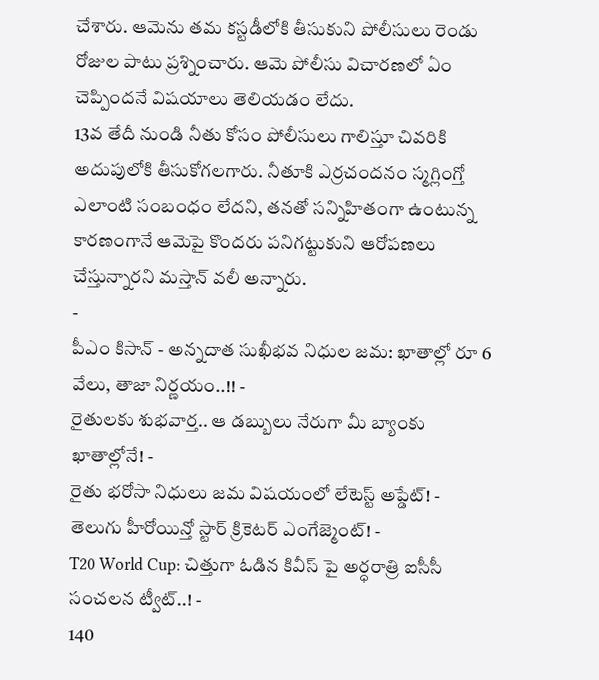చేశారు. ఆమెను తమ కస్టడీలోకి తీసుకుని పోలీసులు రెండు రోజుల పాటు ప్రశ్నించారు. ఆమె పోలీసు విచారణలో ఏం చెప్పిందనే విషయాలు తెలియడం లేదు.
13వ తేదీ నుండి నీతు కోసం పోలీసులు గాలిస్తూ చివరికి అదుపులోకి తీసుకోగలగారు. నీతూకి ఎర్రచందనం స్మగ్లింగ్తో ఎలాంటి సంబంధం లేదని, తనతో సన్నిహితంగా ఉంటున్న కారణంగానే ఆమెపై కొందరు పనిగట్టుకుని ఆరోపణలు చేస్తున్నారని మస్తాన్ వలీ అన్నారు.
-
పీఎం కిసాన్ - అన్నదాత సుఖీభవ నిధుల జమ: ఖాతాల్లో రూ 6 వేలు, తాజా నిర్ణయం..!! -
రైతులకు శుభవార్త.. ఆ డబ్బులు నేరుగా మీ బ్యాంకు ఖాతాల్లోనే! -
రైతు భరోసా నిధులు జమ విషయంలో లేటెస్ట్ అప్డేట్! -
తెలుగు హీరోయిన్తో స్టార్ క్రికెటర్ ఎంగేజ్మెంట్! -
T20 World Cup: చిత్తుగా ఓడిన కివీస్ పై అర్ధరాత్రి ఐసీసీ సంచలన ట్వీట్..! -
140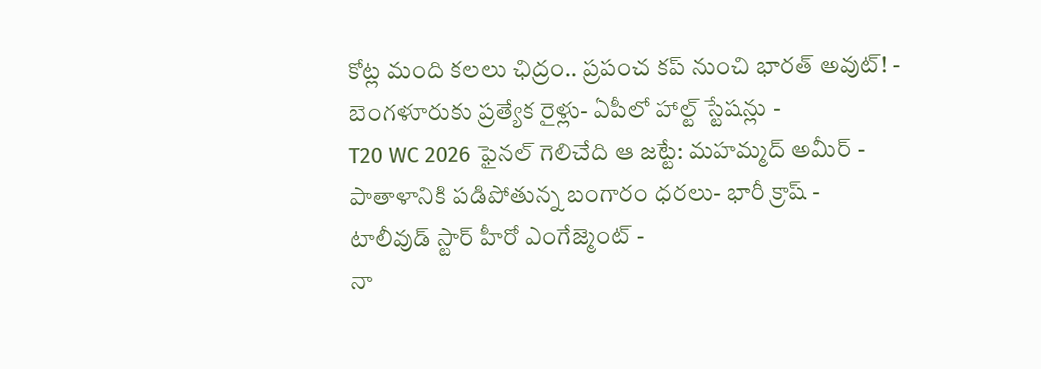కోట్ల మంది కలలు ఛిద్రం.. ప్రపంచ కప్ నుంచి భారత్ అవుట్! -
బెంగళూరుకు ప్రత్యేక రైళ్లు- ఏపీలో హాల్ట్ స్టేషన్లు -
T20 WC 2026 ఫైనల్ గెలిచేది ఆ జట్టే: మహమ్మద్ అమీర్ -
పాతాళానికి పడిపోతున్న బంగారం ధరలు- భారీ క్రాష్ -
టాలీవుడ్ స్టార్ హీరో ఎంగేజ్మెంట్ -
నా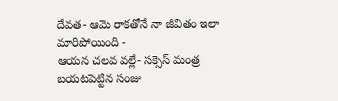దేవత- ఆమె రాకతోనే నా జీవితం ఇలా మారిపోయింది -
ఆయన చలవ వల్లే- సక్సెస్ మంత్ర బయటపెట్టిన సంజు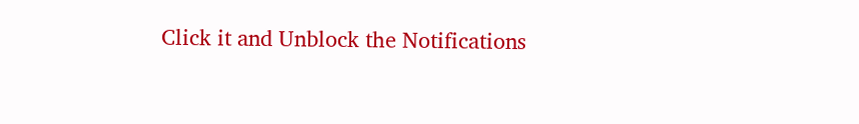Click it and Unblock the Notifications